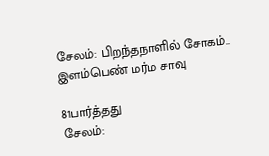சேலம்: பிறந்தநாளில் சோகம்.. இளம்பெண் மர்ம சாவு

81பார்த்தது
சேலம்: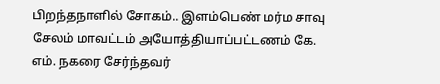பிறந்தநாளில் சோகம்.. இளம்பெண் மர்ம சாவு
சேலம் மாவட்டம் அயோத்தியாப்பட்டணம் கே. எம். நகரை சேர்ந்தவர்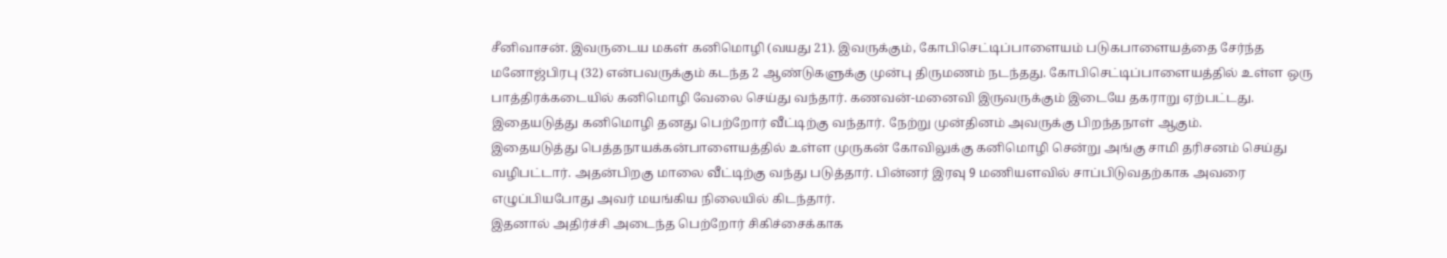சீனிவாசன். இவருடைய மகள் கனிமொழி (வயது 21). இவருக்கும், கோபிசெட்டிப்பாளையம் படுகபாளையத்தை சேர்ந்த மனோஜ்பிரபு (32) என்பவருக்கும் கடந்த 2 ஆண்டுகளுக்கு முன்பு திருமணம் நடந்தது. கோபிசெட்டிப்பாளையத்தில் உள்ள ஒரு பாத்திரக்கடையில் கனிமொழி வேலை செய்து வந்தார். கணவன்-மனைவி இருவருக்கும் இடையே தகராறு ஏற்பட்டது. இதையடுத்து கனிமொழி தனது பெற்றோர் வீட்டிற்கு வந்தார். நேற்று முன்தினம் அவருக்கு பிறந்தநாள் ஆகும்.
இதையடுத்து பெத்தநாயக்கன்பாளையத்தில் உள்ள முருகன் கோவிலுக்கு கனிமொழி சென்று அங்கு சாமி தரிசனம் செய்து வழிபட்டார். அதன்பிறகு மாலை வீட்டிற்கு வந்து படுத்தார். பின்னர் இரவு 9 மணியளவில் சாப்பிடுவதற்காக அவரை எழுப்பியபோது அவர் மயங்கிய நிலையில் கிடந்தார்.
இதனால் அதிர்ச்சி அடைந்த பெற்றோர் சிகிச்சைக்காக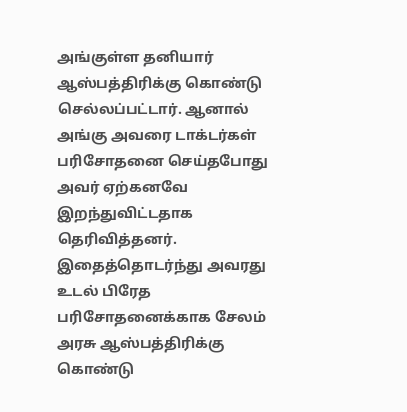அங்குள்ள தனியார் ஆஸ்பத்திரிக்கு கொண்டு செல்லப்பட்டார். ஆனால் அங்கு அவரை டாக்டர்கள் பரிசோதனை செய்தபோது அவர் ஏற்கனவே இறந்துவிட்டதாக தெரிவித்தனர்.
இதைத்தொடர்ந்து அவரது உடல் பிரேத பரிசோதனைக்காக சேலம் அரசு ஆஸ்பத்திரிக்கு கொண்டு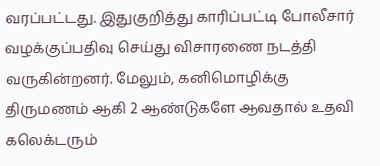வரப்பட்டது. இதுகுறித்து காரிப்பட்டி போலீசார் வழக்குப்பதிவு செய்து விசாரணை நடத்தி வருகின்றனர். மேலும், கனிமொழிக்கு திருமணம் ஆகி 2 ஆண்டுகளே ஆவதால் உதவி கலெக்டரும்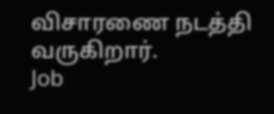விசாரணை நடத்தி வருகிறார்.
Job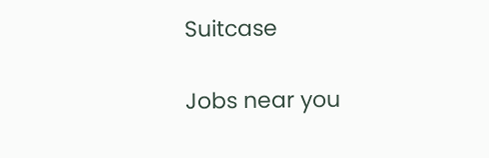Suitcase

Jobs near you